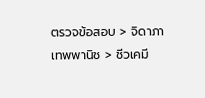ตรวจข้อสอบ > จิดาภา เทพพานิช > ชีวเคมี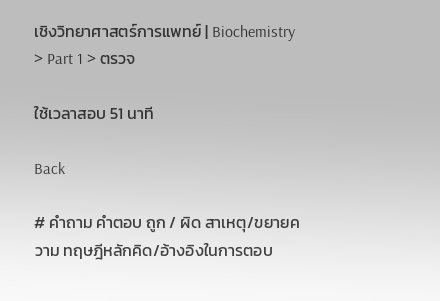เชิงวิทยาศาสตร์การแพทย์ | Biochemistry > Part 1 > ตรวจ

ใช้เวลาสอบ 51 นาที

Back

# คำถาม คำตอบ ถูก / ผิด สาเหตุ/ขยายความ ทฤษฎีหลักคิด/อ้างอิงในการตอบ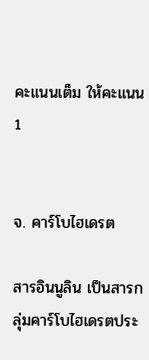คะแนนเต็ม ให้คะแนน
1


จ. คาร์โบไฮเดรต

สารอินนูลิน เป็นสารกลุ่มคาร์โบไฮเดรตประ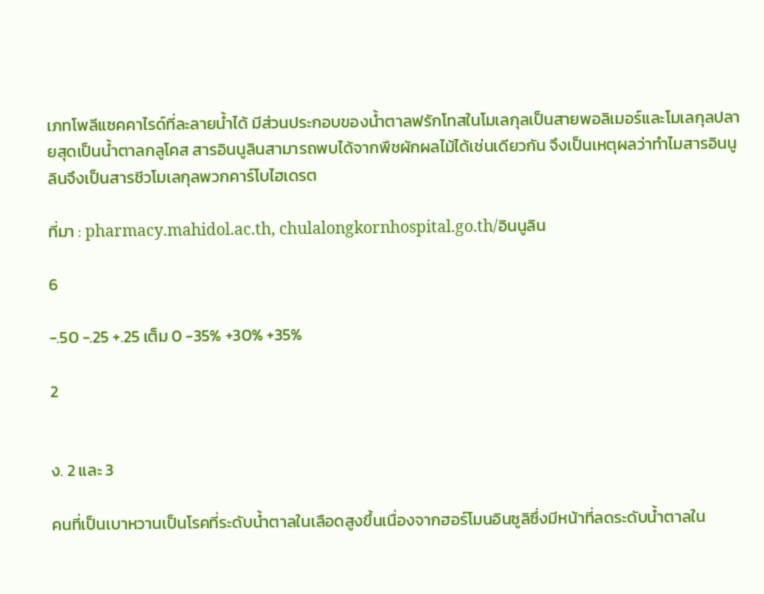เภทโพลีแซคคาไรด์ที่ละลายน้ำได้ มีส่วนประกอบของน้ำตาลฟรักโทสในโมเลกุลเป็นสายพอลิเมอร์และโมเลกุลปลายสุดเป็นน้ำตาลกลูโคส สารอินนูลินสามารถพบได้จากพืชผักผลไม้ได้เช่นเดียวกัน จึงเป็นเหตุผลว่าทำไมสารอินนูลินจึงเป็นสารชีวโมเลกุลพวกคาร์โบไฮเดรต

ที่มา : pharmacy.mahidol.ac.th, chulalongkornhospital.go.th/อินนูลิน

6

-.50 -.25 +.25 เต็ม 0 -35% +30% +35%

2


ง. 2 และ 3

คนที่เป็นเบาหวานเป็นโรคที่ระดับน้ำตาลในเลือดสูงขึ้นเนื่องจากฮอร์โมนอินซูลิซึ่งมีหน้าที่ลดระดับน้ำตาลใน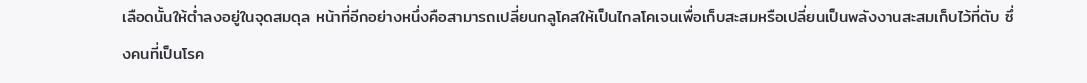เลือดนั้นให้ต่ำลงอยู่ในจุดสมดุล หน้าที่อีกอย่างหนึ่งคือสามารถเปลี่ยนกลูโคสให้เป็นไกลโคเจนเพื่อเก็บสะสมหรือเปลี่ยนเป็นพลังงานสะสมเก็บไว้ที่ตับ ซึ่งคนที่เป็นโรค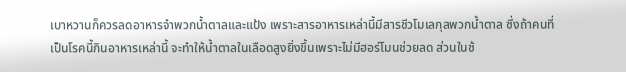เบาหวานก็ควรลดอาหารจำพวกน้ำตาลและแป้ง เพราะสารอาหารเหล่านี้มีสารชีวโมเลกุลพวกน้ำตาล ซึ่งถ้าคนที่เป็นโรคนี้กินอาหารเหล่านี้ จะทำให้น้ำตาลในเลือดสูงยิ่งขึ้นเพราะไม่มีฮอร์โมนช่วยลด ส่วนในช้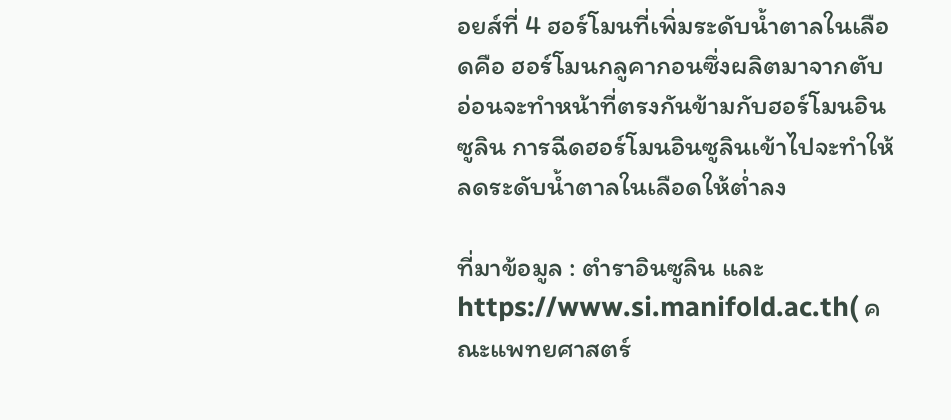อยส์ที่ 4 ฮอร์โมนที่เพิ่มระดับน้ำตาลในเลือดคือ ฮอร์โมนกลูคากอนซึ่งผลิตมาจากตับอ่อนจะทำหน้าที่ตรงกันข้ามกับฮอร์โมนอินซูลิน การฉีดฮอร์โมนอินซูลินเข้าไปจะทำให้ลดระดับน้ำตาลในเลือดให้ต่ำลง

ที่มาข้อมูล : ตำราอินซูลิน และ https://www.si.manifold.ac.th( คณะแพทยศาสตร์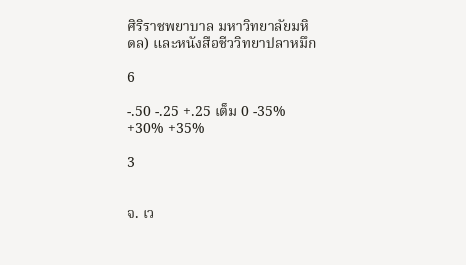ศิริราชพยาบาล มหาวิทยาลัยมหิดล) และหนังสือชีววิทยาปลาหมึก

6

-.50 -.25 +.25 เต็ม 0 -35% +30% +35%

3


จ. เว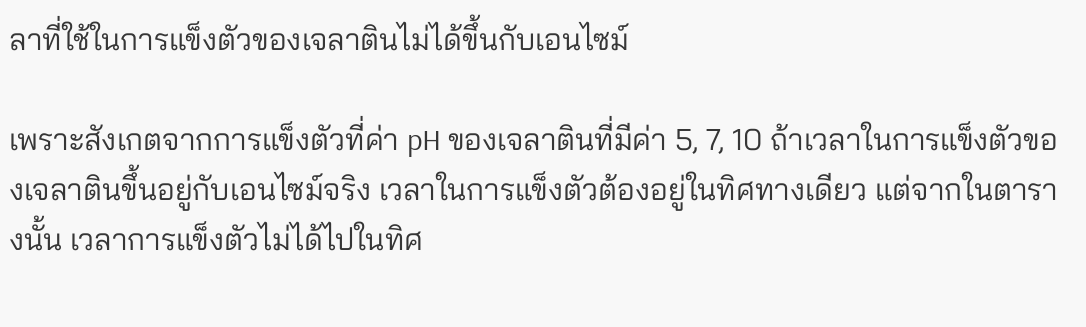ลาที่ใช้ในการแข็งตัวของเจลาตินไม่ได้ขึ้นกับเอนไซม์

เพราะสังเกตจากการแข็งตัวที่ค่า pH ของเจลาตินที่มีค่า 5, 7, 10 ถ้าเวลาในการแข็งตัวของเจลาตินขึ้นอยู่กับเอนไซม์จริง เวลาในการแข็งตัวต้องอยู่ในทิศทางเดียว แต่จากในตารางนั้น เวลาการแข็งตัวไม่ได้ไปในทิศ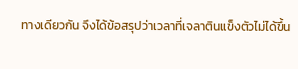ทางเดียวกัน จึงได้ข้อสรุปว่าเวลาที่เจลาตินแข็งตัวไม่ได้ขึ้น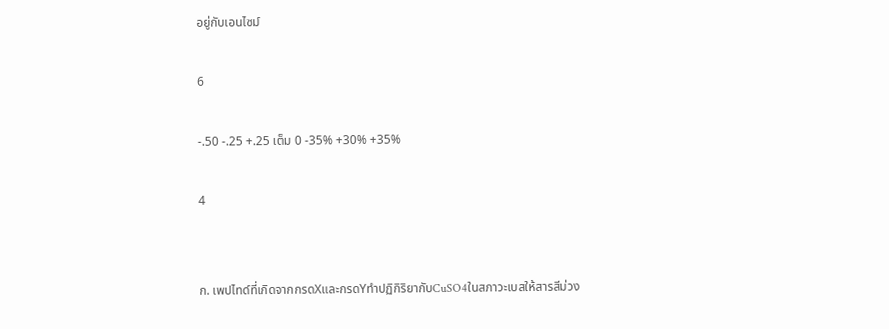อยู่กับเอนไซม์

6

-.50 -.25 +.25 เต็ม 0 -35% +30% +35%

4


ก. เพปไทด์ที่เกิดจากกรดXและกรดYทําปฏิกิริยากับCuSO4ในสภาวะเบสให้สารสีม่วง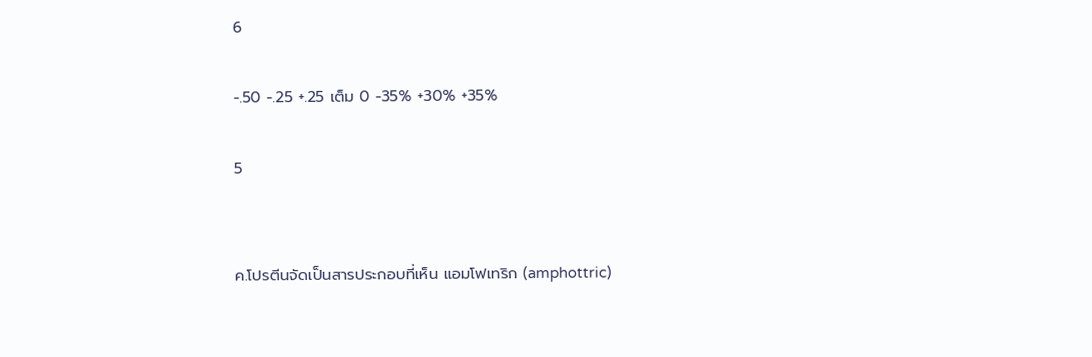6

-.50 -.25 +.25 เต็ม 0 -35% +30% +35%

5


ค.โปรตีนจัดเป็นสารประกอบที่เห็น แอมโฟเทริก (amphottric)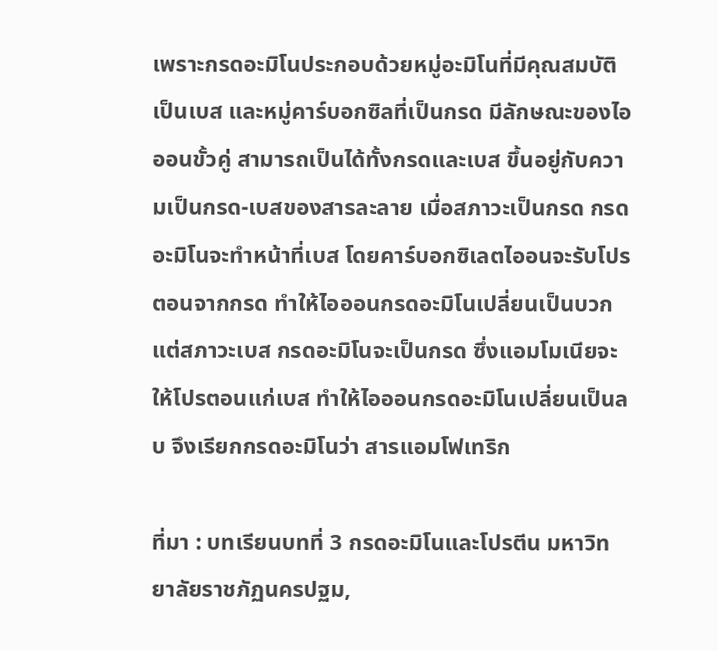เพราะกรดอะมิโนประกอบด้วยหมู่อะมิโนที่มีคุณสมบัติเป็นเบส และหมู่คาร์บอกซิลที่เป็นกรด มีลักษณะของไอออนขั้วคู่ สามารถเป็นได้ทั้งกรดและเบส ขึ้นอยู่กับความเป็นกรด-เบสของสารละลาย เมื่อสภาวะเป็นกรด กรดอะมิโนจะทำหน้าที่เบส โดยคาร์บอกซิเลตไออนจะรับโปรตอนจากกรด ทำให้ไอออนกรดอะมิโนเปลี่ยนเป็นบวก แต่สภาวะเบส กรดอะมิโนจะเป็นกรด ซึ่งแอมโมเนียจะให้โปรตอนแก่เบส ทำให้ไอออนกรดอะมิโนเปลี่ยนเป็นลบ จึงเรียกกรดอะมิโนว่า สารแอมโฟเทริก

ที่มา : บทเรียนบทที่ 3 กรดอะมิโนและโปรตีน มหาวิทยาลัยราชภัฏนครปฐม,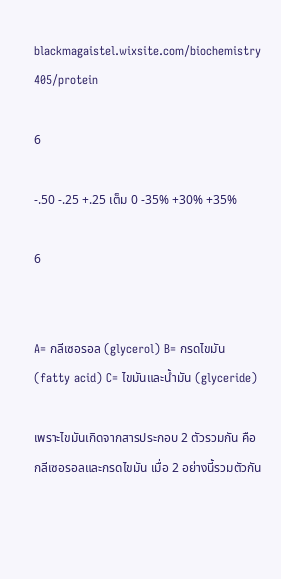blackmagaistel.wixsite.com/biochemistry 405/protein

6

-.50 -.25 +.25 เต็ม 0 -35% +30% +35%

6


A= กลีเซอรอล (glycerol) B= กรดไขมัน (fatty acid) C= ไขมันและน้ำมัน (glyceride)

เพราะไขมันเกิดจากสารประกอบ 2 ตัวรวมกัน คือ กลีเซอรอลและกรดไขมัน เมื่อ 2 อย่างนี้รวมตัวกัน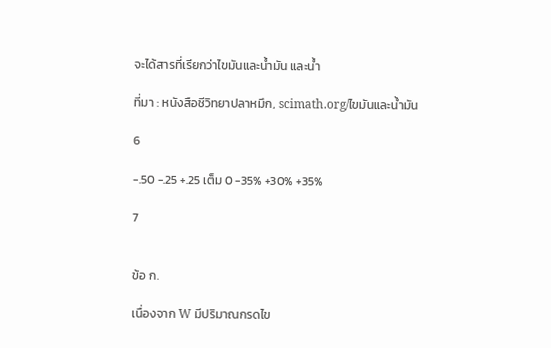จะได้สารที่เรียกว่าไขมันและน้ำมัน และน้ำ

ที่มา : หนังสือชีวิทยาปลาหมึก, scimath.org/ไขมันและน้ำมัน

6

-.50 -.25 +.25 เต็ม 0 -35% +30% +35%

7


ข้อ ก.

เนื่องจาก W มีปริมาณกรดไข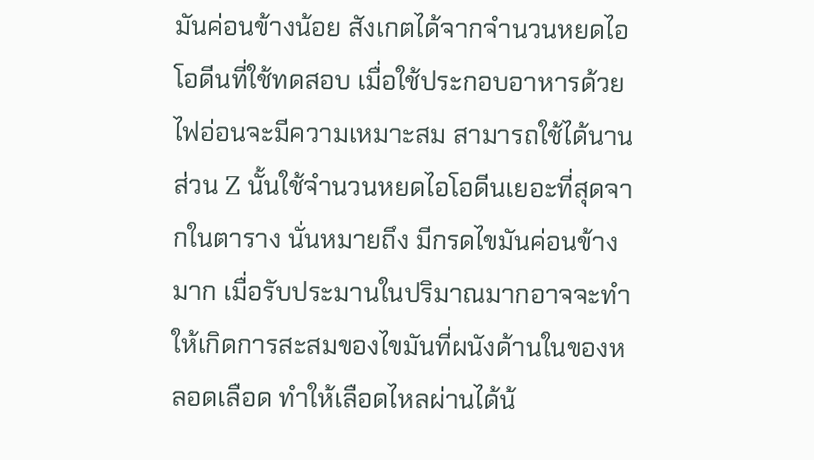มันค่อนข้างน้อย สังเกตได้จากจำนวนหยดไอโอดีนที่ใช้ทดสอบ เมื่อใช้ประกอบอาหารด้วยไฟอ่อนจะมีความเหมาะสม สามารถใช้ได้นาน ส่วน Z นั้นใช้จำนวนหยดไอโอดีนเยอะที่สุดจากในตาราง นั่นหมายถึง มีกรดไขมันค่อนข้างมาก เมื่อรับประมานในปริมาณมากอาจจะทำให้เกิดการสะสมของไขมันที่ผนังด้านในของหลอดเลือด ทำให้เลือดไหลผ่านได้น้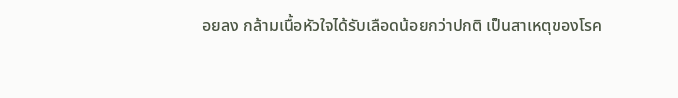อยลง กล้ามเนื้อหัวใจได้รับเลือดน้อยกว่าปกติ เป็นสาเหตุของโรค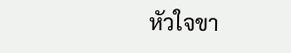หัวใจขา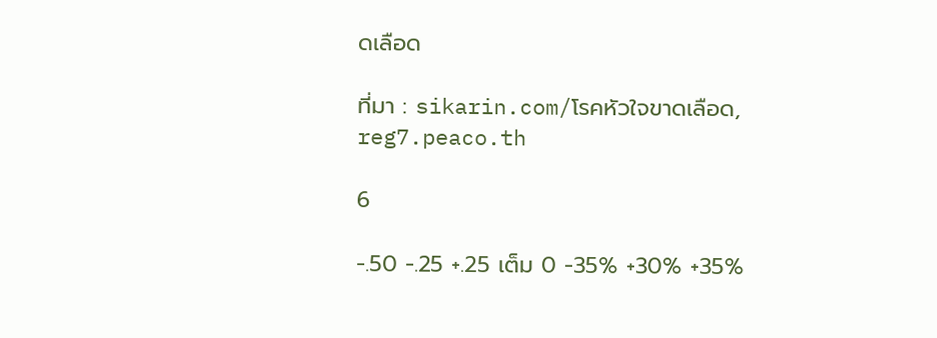ดเลือด

ที่มา : sikarin.com/โรคหัวใจขาดเลือด, reg7.peaco.th

6

-.50 -.25 +.25 เต็ม 0 -35% +30% +35%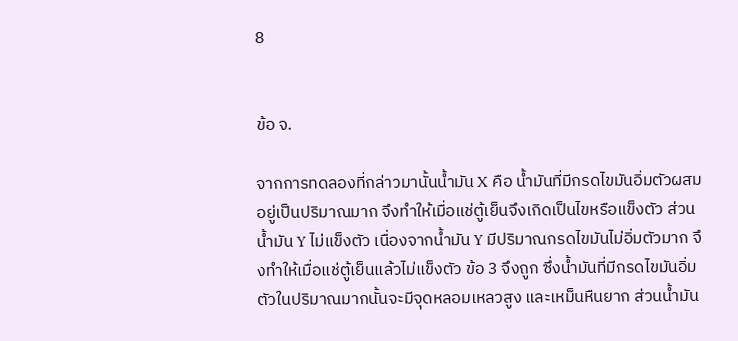8


ข้อ จ.

จากการทดลองที่กล่าวมานั้นน้ำมัน X คือ น้ำมันที่มีกรดไขมันอิ่มตัวผสมอยู่เป็นปริมาณมาก จึงทำให้เมื่อแช่ตู้เย็นจึงเกิดเป็นไขหรือแข็งตัว ส่วนน้ำมัน Y ไม่แข็งตัว เนื่องจากน้ำมัน Y มีปริมาณกรดไขมันไม่อิ่มตัวมาก จึงทำให้เมื่อแช่ตู้เย็นแล้วไม่แข็งตัว ข้อ 3 จึงถูก ซึ่งน้ำมันที่มีกรดไขมันอิ่มตัวในปริมาณมากนั้นจะมีจุดหลอมเหลวสูง และเหม็นหืนยาก ส่วนน้ำมัน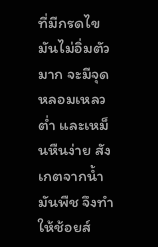ที่มีกรดไขมันไม่อิ่มตัวมาก จะมีจุดหลอมเหลวต่ำ และเหม็นหืนง่าย สังเกตจากน้ำมันพืช จึงทำให้ช้อยส์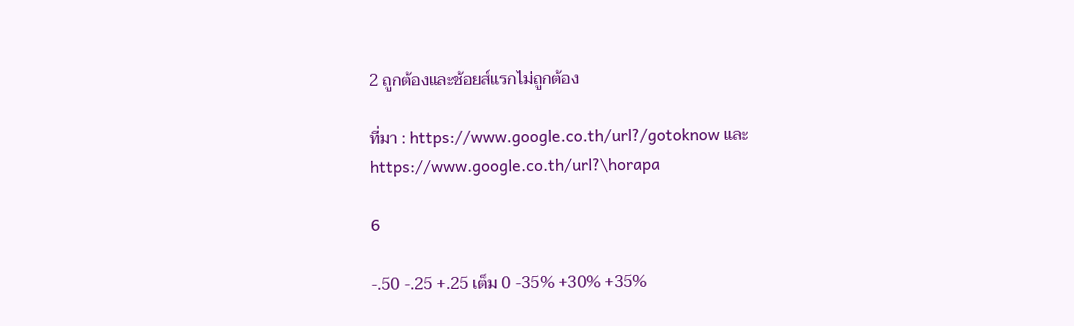2 ถูกต้องและช้อยส์แรกไม่ถูกต้อง

ที่มา : https://www.google.co.th/url?/gotoknow และ https://www.google.co.th/url?\horapa

6

-.50 -.25 +.25 เต็ม 0 -35% +30% +35%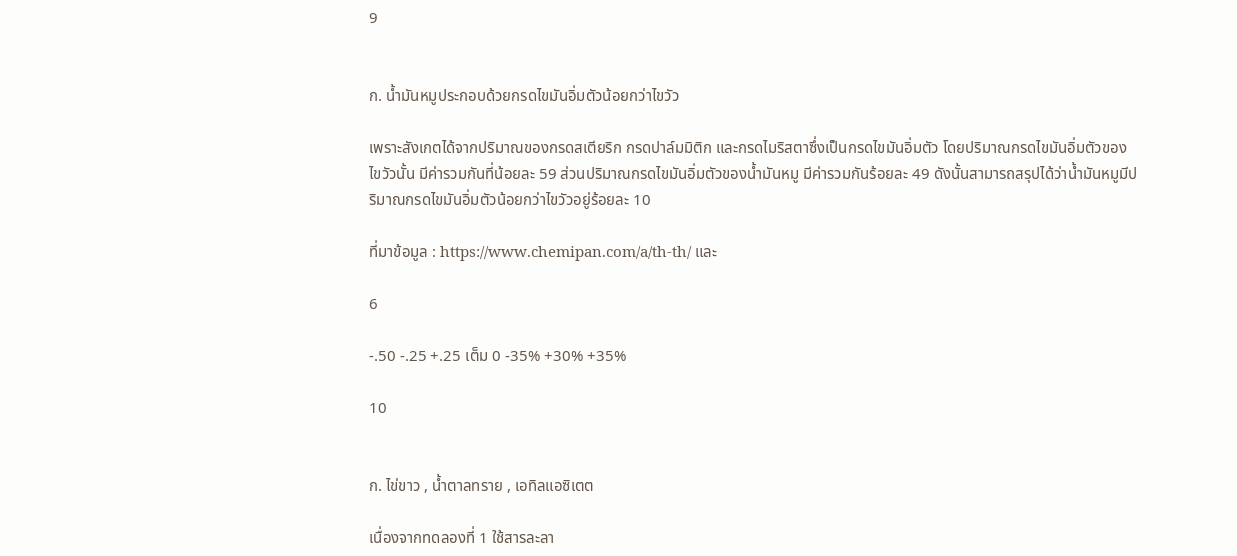9


ก. น้ำมันหมูประกอบด้วยกรดไขมันอิ่มตัวน้อยกว่าไขวัว

เพราะสังเกตได้จากปริมาณของกรดสเตียริก กรดปาล์มมิติก และกรดไมริสตาซึ่งเป็นกรดไขมันอิ่มตัว โดยปริมาณกรดไขมันอิ่มตัวของไขวัวนั้น มีค่ารวมกันที่น้อยละ 59 ส่วนปริมาณกรดไขมันอิ่มตัวของน้ำมันหมู มีค่ารวมกันร้อยละ 49 ดังนั้นสามารถสรุปได้ว่าน้ำมันหมูมีปริมาณกรดไขมันอิ่มตัวน้อยกว่าไขวัวอยู่ร้อยละ 10

ที่มาข้อมูล : https://www.chemipan.com/a/th-th/ และ

6

-.50 -.25 +.25 เต็ม 0 -35% +30% +35%

10


ก. ไข่ขาว , น้ำตาลทราย , เอทิลแอซิเตต

เนื่องจากทดลองที่ 1 ใช้สารละลา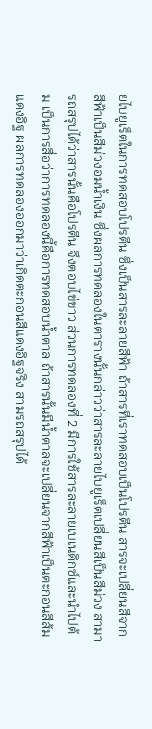ยไบยูเร็ตในการทดสอบโปรตีน ซึ่งเป็นสารละลายสีฟ้า ถ้าสารที่เราทดสอบเป็นโปรตีน สารจะเปลี่ยนสีจากสีฟ้าเป็นสีม่วงอมน้ำเงิน ซึ่งผลการทดลองในตารางนั้นกล่าวว่าสารละลายไบยูเร็ตเปลี่ยนสีเป็นสีม่วง สามารถสรุปได้ว่าสารนั้นคือโปรตีน จึงตอบไข่ขาว ส่วนการทดลองที่ 2 มีการใช้สารละลายเบเนดิกซ์และนำไปต้ม เป็นการสื่อว่าการทดลองนี้คือการทดสอบน้ำตาล ถ้าสารนั้นมีน้ำตาลจะเปลี่ยนจากสีฟ้าเป็นตะกอนสีส้มแดงอิฐ ผลการทดลองออกมาว่าเกิดตะกอนสีแดงอิฐจริง สามรถสรุปได้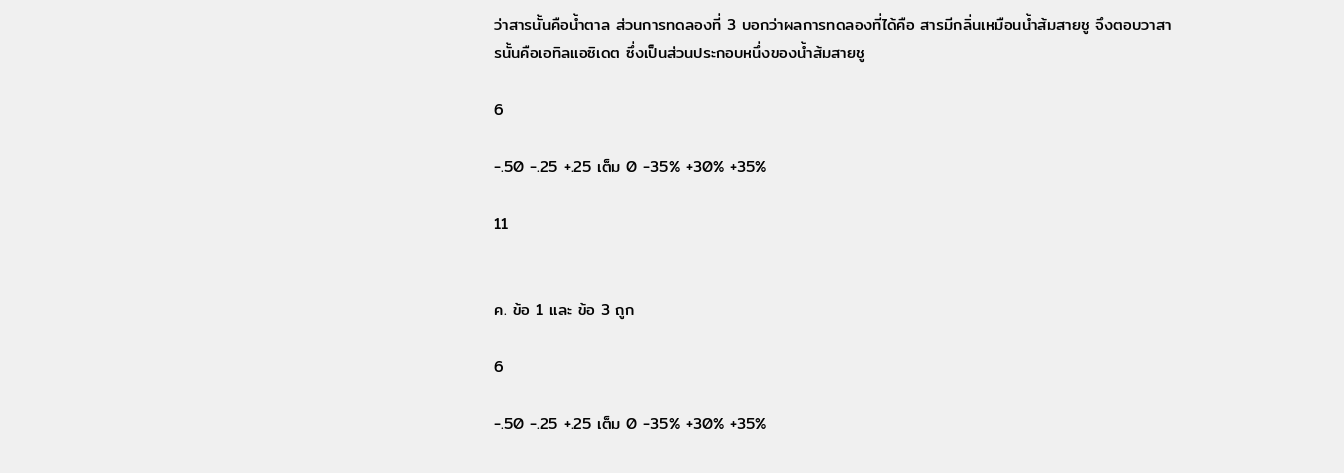ว่าสารนั้นคือน้ำตาล ส่วนการทดลองที่ 3 บอกว่าผลการทดลองที่ได้คือ สารมีกลิ่นเหมือนน้ำส้มสายชู จึงตอบวาสารนั้นคือเอทิลแอซิเดต ซึ่งเป็นส่วนประกอบหนึ่งของน้ำส้มสายชู

6

-.50 -.25 +.25 เต็ม 0 -35% +30% +35%

11


ค. ข้อ 1 และ ข้อ 3 ถูก

6

-.50 -.25 +.25 เต็ม 0 -35% +30% +35%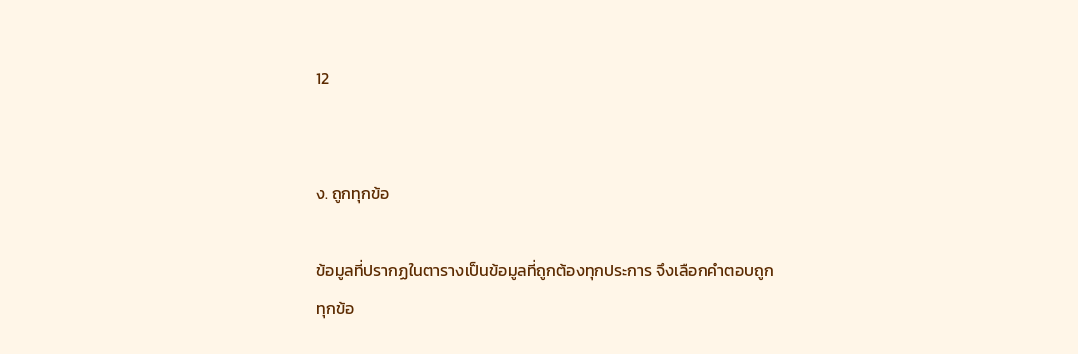12


ง. ถูกทุกข้อ

ข้อมูลที่ปรากฏในตารางเป็นข้อมูลที่ถูกต้องทุกประการ จึงเลือกคำตอบถูกทุกข้อ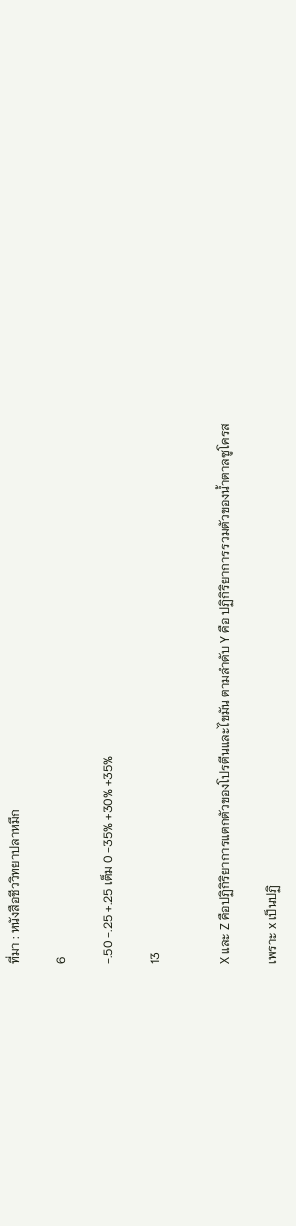ที่มา : หนังสือชีววิทยาปลาหมึก

6

-.50 -.25 +.25 เต็ม 0 -35% +30% +35%

13


X และ Z คือปฏิกิริยาการแตกตัวของโปรตีนและไขมัน ตามลำดับ Y คือ ปฏิกิริยาการรวมตัวของน้ำตาลซูโครส

เพราะ x เป็นปฏิ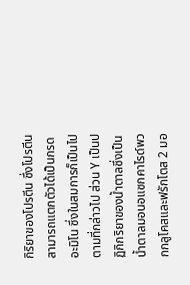กิริยาของโปรตีน ซึ่งโปรตีนสามารถแตกตัวได้เป็นกรดอะมิโน ซึ่งในสมการก็เป็นไปตามที่กล่าวไป ส่วน Y เป็นปฏิกิกริยาของน้ำตาลซึ่งเป็นน้ำตาลมอนอแซกคาไรด์พวกกลูโคสและฟรักโตส 2 มอ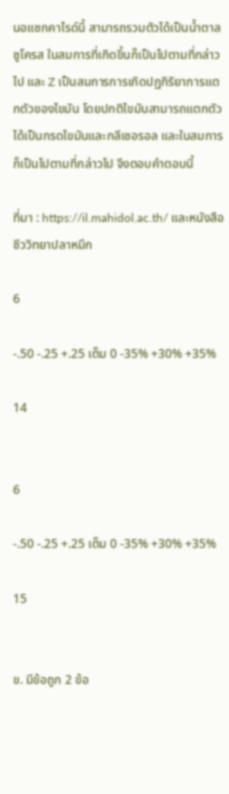นอแซกคาไรด์นี้ สามารถรวมตัวได้เป็นน้ำตาลซูโครส ในสมการที่เกิดขึ้นก็เป็นไปตามที่กล่าวไป และ Z เป็นสมการการเกิดปฏกิริยาการแตกตัวของไขมัน โดยปกติไขมันสามารถแตกตัวได้เป็นกรดไขมันและกลีเซอรอล และในสมการก็เป็นไปตามที่กล่าวไป จึงตอบคำตอบนี้

ที่มา : https://il.mahidol.ac.th/ และหนังสือชีววิทยาปลาหมึก

6

-.50 -.25 +.25 เต็ม 0 -35% +30% +35%

14


6

-.50 -.25 +.25 เต็ม 0 -35% +30% +35%

15


ข. มีข้อถูก 2 ข้อ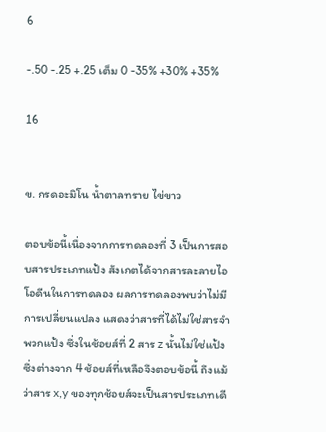6

-.50 -.25 +.25 เต็ม 0 -35% +30% +35%

16


ข. กรดอะมิโน น้ำตาลทราย ไข่ขาว

ตอบข้อนี้เนื่องจากการทดลองที่ 3 เป็นการสอบสารประเภทแป้ง สังเกตได้จากสารละลายไอโอดีนในการทดลอง ผลการทดลองพบว่าไม่มีการเปลี่ยนแปลง แสดงว่าสารที่ได้ไม่ใช่สารจำพวกแป้ง ซึ่งในช้อยส์ที่ 2 สาร z นั้นไม่ใช่แป้ง ซึ่งต่างจาก 4 ช้อยส์ที่เหลือจึงตอบข้อนี้ ถึงแม้ว่าสาร x,y ของทุกช้อยส์จะเป็นสารประเภทเดี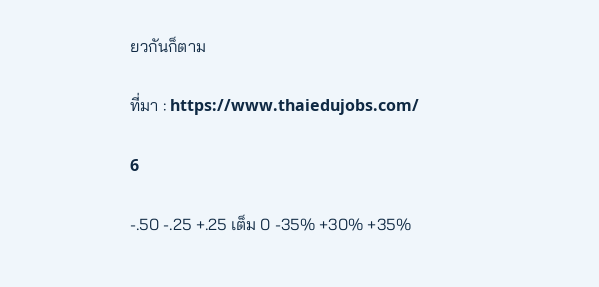ยวกันก็ตาม

ที่มา : https://www.thaiedujobs.com/

6

-.50 -.25 +.25 เต็ม 0 -35% +30% +35%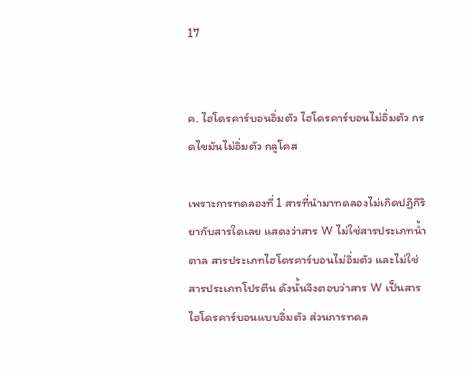17


ค. ไฮโดรคาร์บอนอิ่มตัว ไฮโดรคาร์บอนไม่อิ่มตัว กรดไขมันไม่อิ่มตัว กลูโคส

เพราะการทดลองที่ 1 สารที่นำมาทดลองไม่เกิดปฏิกิริยากับสารใดเลย แสดงว่าสาร W ไม่ใช่สารประเภทน้ำตาล สารประเภทไฮโดรคาร์บอนไม่อิ่มตัว และไม่ใช่สารประเภทโปรตีน ดังนั้นจึงตอบว่าสาร W เป็นสารไฮโดรคาร์บอนแบบอิ่มตัว ส่วนการทดล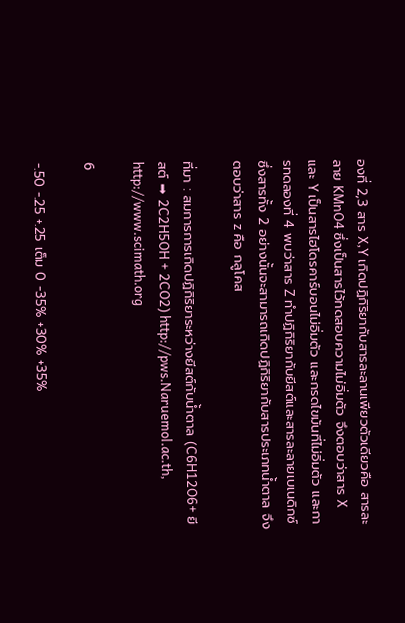องที่ 2,3 สาร X,Y เกิดปฏิกิริยากับสารละลานเพียวตัวเดียวคือ สารละลาย KMnO4 ซึ่งเป็นสารไว้ทดสอบความไม่อิ่มตัว จึงตอบว่าสาร X และ Y เป็นสารไฮโดรคาร์บอนไม่อิ่มตัว และกรดไขมันที่ไม่อิ่มตัว และการทดลองที่ 4 พบว่าสาร Z ทำปฏิกิริยากับยีสต์และสารละลายเบเนดิกซ์ ซึ่งสารทั้ง 2 อย่างนั้นจะสามารถเกิดปฏิกิริยากับสารประเภทน้ำตาล จึงตอบว่าสาร z คือ กลูโคส

ที่มา : สมการการเกิดปฏิกิริยาระหว่างยีสต์กับน้ำตาล (C6H12O6+ ยีสต์ ➡ 2C2H5OH + 2CO2) http://pws.Naruemol.ac.th, http://www.scimath.org

6

-.50 -.25 +.25 เต็ม 0 -35% +30% +35%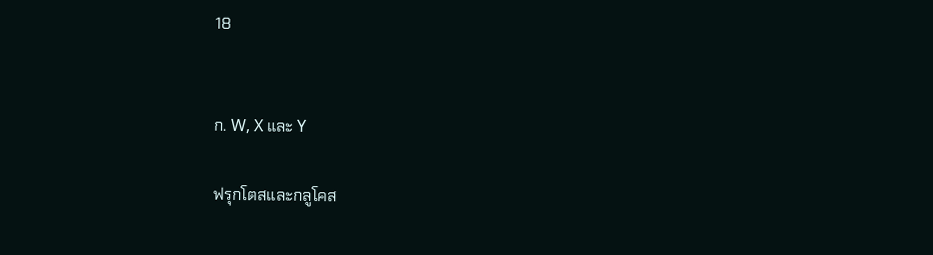18


ก. W, X และ Y

ฟรุกโตสและกลูโคส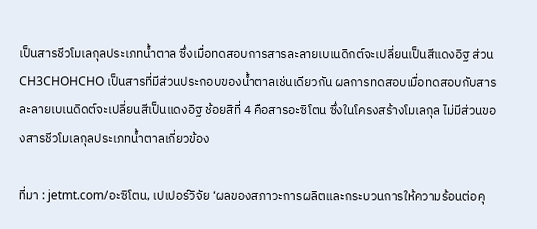เป็นสารชีวโมเลกุลประเภทน้ำตาล ซึ่งเมื่อทดสอบการสารละลายเบเนดิกต์จะเปลี่ยนเป็นสีแดงอิฐ ส่วน CH3CHOHCHO เป็นสารที่มีส่วนประกอบของน้ำตาลเช่นเดียวกัน ผลการทดสอบเมื่อทดสอบกับสารละลายเบเนดิดต์จะเปลี่ยนสีเป็นแดงอิฐ ช้อยสิที่ 4 คือสารอะซิโตน ซึ่งในโครงสร้างโมเลกุล ไม่มีส่วนของสารชีวโมเลกุลประเภทน้ำตาลเกี่ยวข้อง

ที่มา : jetmt.com/อะซิโตน, เปเปอร์วิจัย ‘ผลของสภาวะการผลิตและกระบวนการให้ความร้อนต่อคุ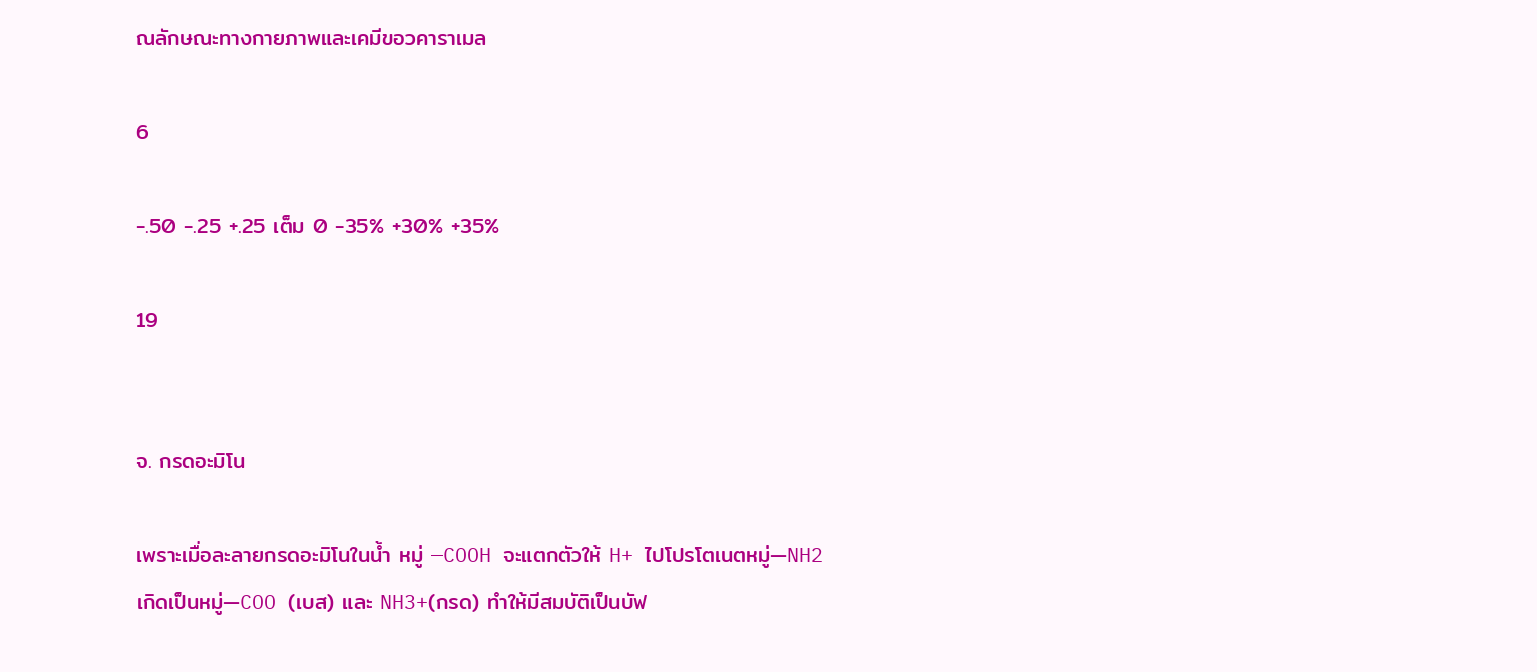ณลักษณะทางกายภาพและเคมีขอวคาราเมล

6

-.50 -.25 +.25 เต็ม 0 -35% +30% +35%

19


จ. กรดอะมิโน

เพราะเมื่อละลายกรดอะมิโนในน้ำ หมู่ —COOH จะแตกตัวให้ H+ ไปโปรโตเนตหมู่—NH2 เกิดเป็นหมู่—COO (เบส) และ NH3+(กรด) ทำให้มีสมบัติเป็นบัฟ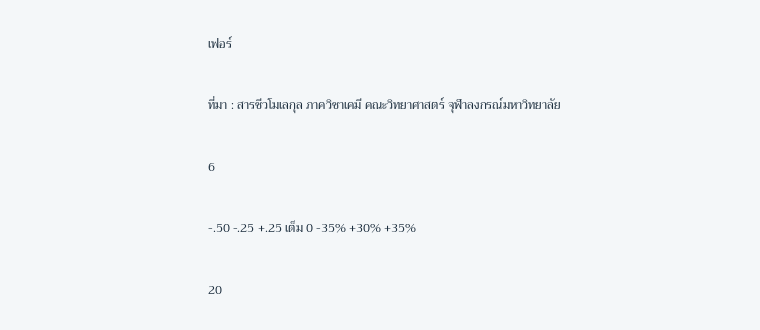เฟอร์

ที่มา : สารชีวโมเลกุล ภาควิชาเคมี คณะวิทยาศาสตร์ จุฬาลงกรณ์มหาวิทยาลัย

6

-.50 -.25 +.25 เต็ม 0 -35% +30% +35%

20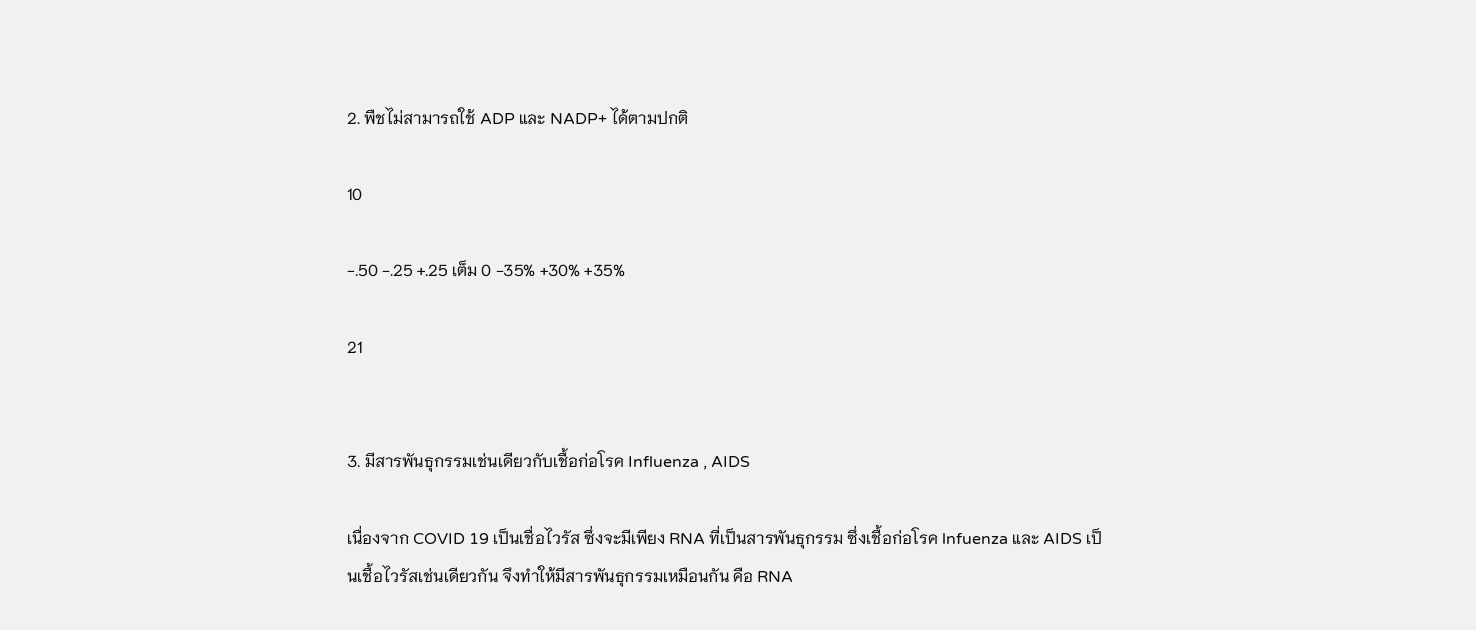2. พืชไม่สามารถใช้ ADP และ NADP+ ได้ตามปกติ

10

-.50 -.25 +.25 เต็ม 0 -35% +30% +35%

21


3. มีสารพันธุกรรมเช่นเดียวกับเชื้อก่อโรค Influenza , AIDS

เนื่องจาก COVID 19 เป็นเชื่อไวรัส ซึ่งจะมีเพียง RNA ที่เป็นสารพันธุกรรม ซึ่งเชื้อก่อโรค lnfuenza และ AIDS เป็นเชื้อไวรัสเช่นเดียวกัน จึงทำให้มีสารพันธุกรรมเหมือนกัน คือ RNA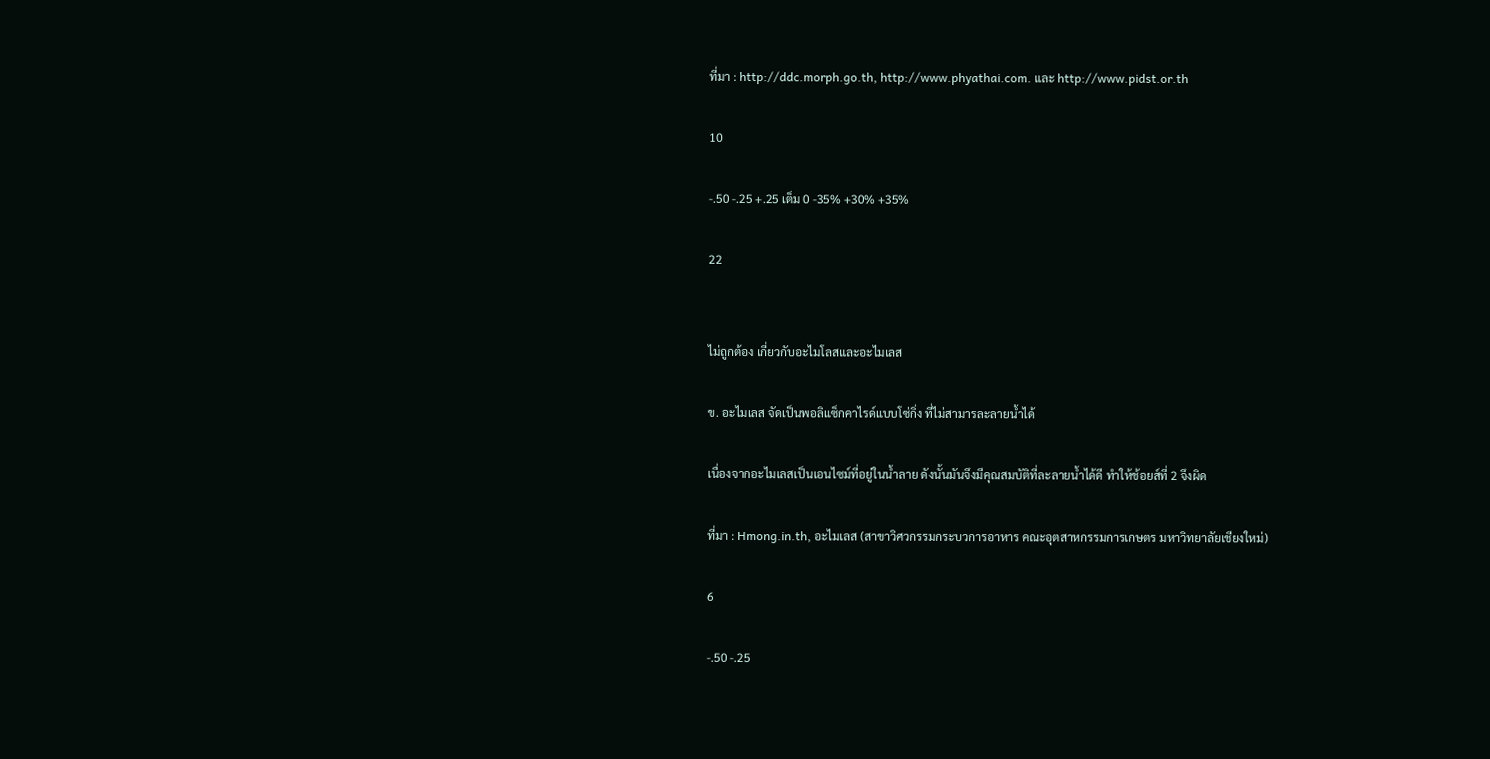ที่มา : http://ddc.morph.go.th, http://www.phyathai.com. และ http://www.pidst.or.th

10

-.50 -.25 +.25 เต็ม 0 -35% +30% +35%

22


ไม่ถูกต้อง เกี่ยวกับอะไมโลสและอะไมเลส

ข. อะไมเลส จัดเป็นพอลิแซ็กคาไรด์แบบโซ่กิ่ง ที่ไม่สามารละลายน้ำได้

เนื่องจากอะไมเลสเป็นเอนไซม์ที่อยู่ในน้ำลาย ดังนั้นมันจึงมีคุณสมบัติที่ละลายน้ำได้ดี ทำให้ช้อยส์ที่ 2 จึงผิด

ที่มา : Hmong.in.th, อะไมเลส (สาขาวิศวกรรมกระบวการอาหาร คณะอุตสาหกรรมการเกษตร มหาวิทยาลัยเชียงใหม่)

6

-.50 -.25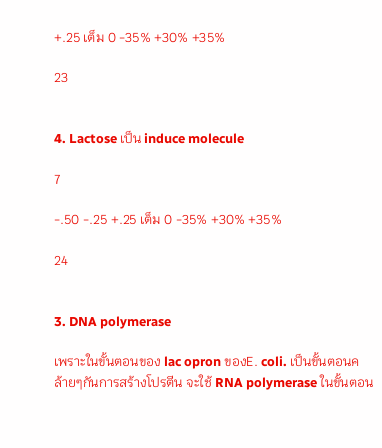+.25 เต็ม 0 -35% +30% +35%

23


4. Lactose เป็น induce molecule

7

-.50 -.25 +.25 เต็ม 0 -35% +30% +35%

24


3. DNA polymerase

เพราะในขั้นตอนของ lac opron ของE. coli. เป็นขั้นตอนคล้ายๆกันการสร้างโปรตีน จะใช้ RNA polymerase ในขั้นตอน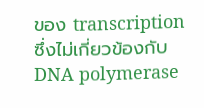ของ transcription ซึ่งไม่เกี่ยวข้องกับ DNA polymerase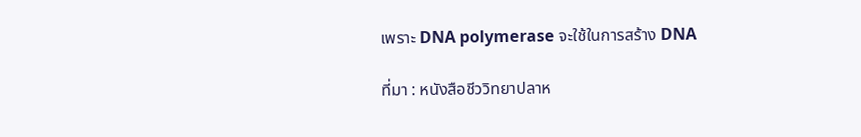เพราะ DNA polymerase จะใช้ในการสร้าง DNA

ที่มา : หนังสือชีววิทยาปลาห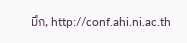มึก, http://conf.ahi.ni.ac.th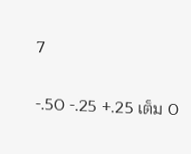7

-.50 -.25 +.25 เต็ม 0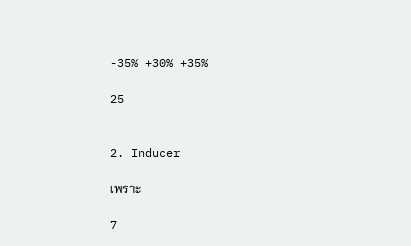-35% +30% +35%

25


2. Inducer

เพราะ

7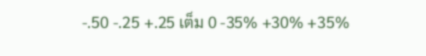-.50 -.25 +.25 เต็ม 0 -35% +30% +35%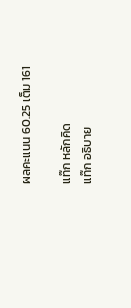ผลคะแนน 60.25 เต็ม 161

แท๊ก หลักคิด
แท๊ก อธิบาย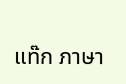แท๊ก ภาษา